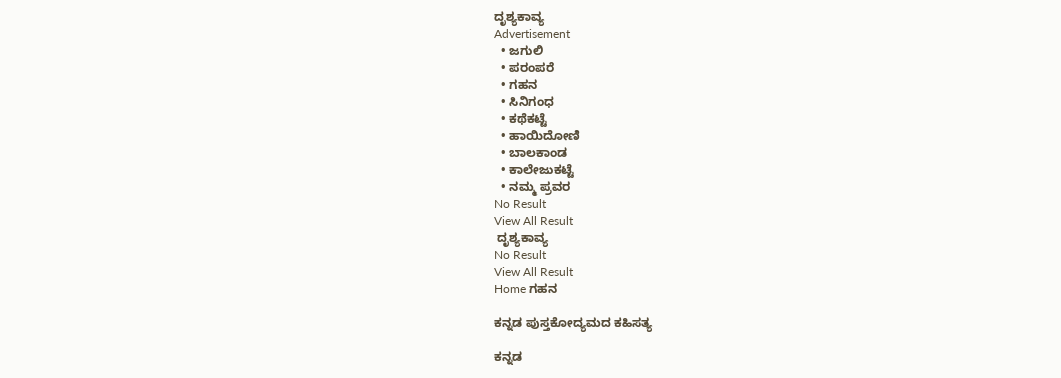ದೃಶ್ಯಕಾವ್ಯ
Advertisement
  • ಜಗುಲಿ
  • ಪರಂಪರೆ
  • ಗಹನ
  • ಸಿನಿಗಂಧ
  • ಕಥೆಕಟ್ಟೆ
  • ಹಾಯಿದೋಣಿ
  • ಬಾಲಕಾಂಡ
  • ಕಾಲೇಜುಕಟ್ಟೆ
  • ನಮ್ಮ ಪ್ರವರ
No Result
View All Result
 ದೃಶ್ಯಕಾವ್ಯ
No Result
View All Result
Home ಗಹನ

ಕನ್ನಡ ಪುಸ್ತಕೋದ್ಯಮದ ಕಹಿಸತ್ಯ

ಕನ್ನಡ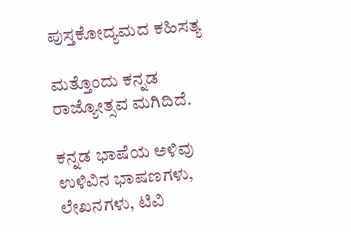ಪುಸ್ತಕೋದ್ಯಮದ ಕಹಿಸತ್ಯ

ಮತ್ತೊಂದು ಕನ್ನಡ ರಾಜ್ಯೋತ್ಸವ ಮಗಿದಿದೆ.

ಕನ್ನಡ ಭಾಷೆಯ ಅಳಿವು ಉಳಿವಿನ ಭಾಷಣಗಳು, ಲೇಖನಗಳು, ಟಿವಿ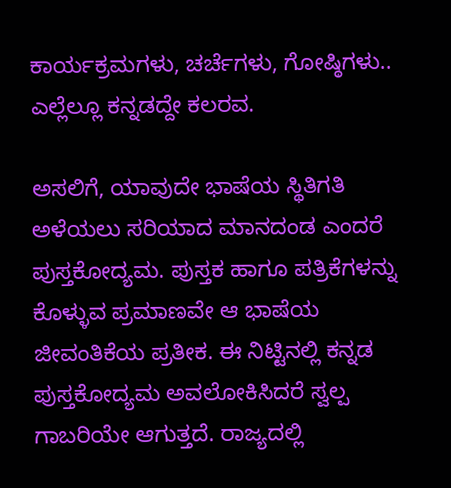ಕಾರ್ಯಕ್ರಮಗಳು, ಚರ್ಚೆಗಳು, ಗೋಷ್ಠಿಗಳು.. ಎಲ್ಲೆಲ್ಲೂ ಕನ್ನಡದ್ದೇ ಕಲರವ.

ಅಸಲಿಗೆ, ಯಾವುದೇ ಭಾಷೆಯ ಸ್ಥಿತಿಗತಿ ಅಳೆಯಲು ಸರಿಯಾದ ಮಾನದಂಡ ಎಂದರೆ ಪುಸ್ತಕೋದ್ಯಮ. ಪುಸ್ತಕ ಹಾಗೂ ಪತ್ರಿಕೆಗಳನ್ನು ಕೊಳ್ಳುವ ಪ್ರಮಾಣವೇ ಆ ಭಾಷೆಯ ಜೀವಂತಿಕೆಯ ಪ್ರತೀಕ. ಈ ನಿಟ್ಟಿನಲ್ಲಿ ಕನ್ನಡ ಪುಸ್ತಕೋದ್ಯಮ ಅವಲೋಕಿಸಿದರೆ ಸ್ವಲ್ಪ ಗಾಬರಿಯೇ ಆಗುತ್ತದೆ. ರಾಜ್ಯದಲ್ಲಿ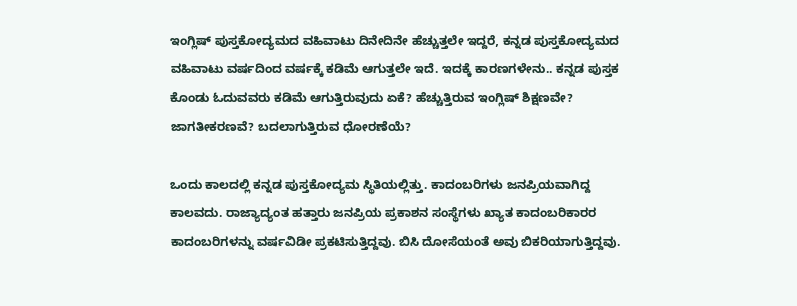ಇಂಗ್ಲಿಷ್ ಪುಸ್ತಕೋದ್ಯಮದ ವಹಿವಾಟು ದಿನೇದಿನೇ ಹೆಚ್ಚುತ್ತಲೇ ಇದ್ದರೆ, ಕನ್ನಡ ಪುಸ್ತಕೋದ್ಯಮದ ವಹಿವಾಟು ವರ್ಷದಿಂದ ವರ್ಷಕ್ಕೆ ಕಡಿಮೆ ಆಗುತ್ತಲೇ ಇದೆ. ಇದಕ್ಕೆ ಕಾರಣಗಳೇನು.. ಕನ್ನಡ ಪುಸ್ತಕ ಕೊಂಡು ಓದುವವರು ಕಡಿಮೆ ಆಗುತ್ತಿರುವುದು ಏಕೆ? ಹೆಚ್ಚುತ್ತಿರುವ ಇಂಗ್ಲಿಷ್ ಶಿಕ್ಷಣವೇ? ಜಾಗತೀಕರಣವೆ? ಬದಲಾಗುತ್ತಿರುವ ಧೋರಣೆಯೆ?

ಒಂದು ಕಾಲದಲ್ಲಿ ಕನ್ನಡ ಪುಸ್ತಕೋದ್ಯಮ ಸ್ಥಿತಿಯಲ್ಲಿತ್ತು. ಕಾದಂಬರಿಗಳು ಜನಪ್ರಿಯವಾಗಿದ್ದ ಕಾಲವದು. ರಾಜ್ಯಾದ್ಯಂತ ಹತ್ತಾರು ಜನಪ್ರಿಯ ಪ್ರಕಾಶನ ಸಂಸ್ಥೆಗಳು ಖ್ಯಾತ ಕಾದಂಬರಿಕಾರರ ಕಾದಂಬರಿಗಳನ್ನು ವರ್ಷವಿಡೀ ಪ್ರಕಟಿಸುತ್ತಿದ್ದವು. ಬಿಸಿ ದೋಸೆಯಂತೆ ಅವು ಬಿಕರಿಯಾಗುತ್ತಿದ್ದವು.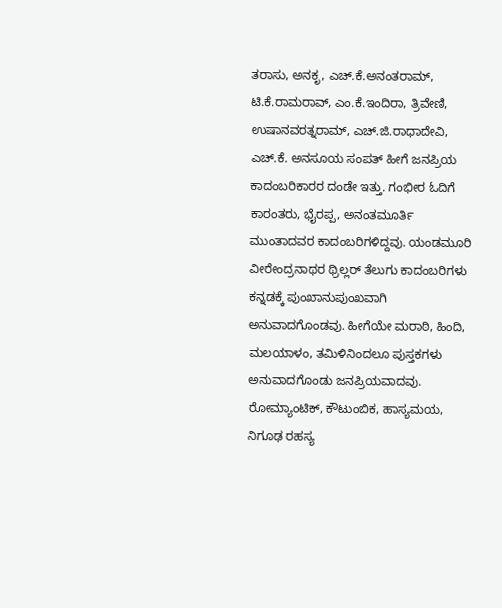ತರಾಸು, ಅನಕೃ, ಎಚ್.ಕೆ.ಅನಂತರಾಮ್, ಟಿ.ಕೆ.ರಾಮರಾವ್, ಎಂ.ಕೆ.ಇಂದಿರಾ, ತ್ರಿವೇಣಿ, ಉಷಾನವರತ್ನರಾಮ್, ಎಚ್.ಜಿ.ರಾಧಾದೇವಿ, ಎಚ್.ಕೆ. ಅನಸೂಯ ಸಂಪತ್ ಹೀಗೆ ಜನಪ್ರಿಯ ಕಾದಂಬರಿಕಾರರ ದಂಡೇ ಇತ್ತು. ಗಂಭೀರ ಓದಿಗೆ ಕಾರಂತರು, ಭೈರಪ್ಪ, ಅನಂತಮೂರ್ತಿ ಮುಂತಾದವರ ಕಾದಂಬರಿಗಳಿದ್ದವು. ಯಂಡಮೂರಿ ವೀರೇಂದ್ರನಾಥರ ಥ್ರಿಲ್ಲರ್ ತೆಲುಗು ಕಾದಂಬರಿಗಳು ಕನ್ನಡಕ್ಕೆ ಪುಂಖಾನುಪುಂಖವಾಗಿ ಅನುವಾದಗೊಂಡವು. ಹೀಗೆಯೇ ಮರಾಠಿ, ಹಿಂದಿ, ಮಲಯಾಳಂ, ತಮಿಳಿನಿಂದಲೂ ಪುಸ್ತಕಗಳು ಅನುವಾದಗೊಂಡು ಜನಪ್ರಿಯವಾದವು. ರೋಮ್ಯಾಂಟಿಕ್, ಕೌಟುಂಬಿಕ, ಹಾಸ್ಯಮಯ, ನಿಗೂಢ ರಹಸ್ಯ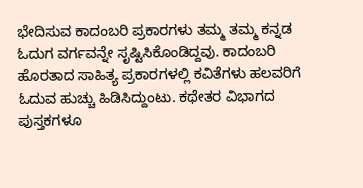ಭೇದಿಸುವ ಕಾದಂಬರಿ ಪ್ರಕಾರಗಳು ತಮ್ಮ ತಮ್ಮ ಕನ್ನಡ ಓದುಗ ವರ್ಗವನ್ನೇ ಸೃಷ್ಟಿಸಿಕೊಂಡಿದ್ದವು. ಕಾದಂಬರಿ ಹೊರತಾದ ಸಾಹಿತ್ಯ ಪ್ರಕಾರಗಳಲ್ಲಿ ಕವಿತೆಗಳು ಹಲವರಿಗೆ ಓದುವ ಹುಚ್ಚು ಹಿಡಿಸಿದ್ದುಂಟು. ಕಥೇತರ ವಿಭಾಗದ ಪುಸ್ತಕಗಳೂ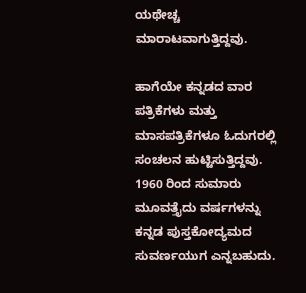ಯಥೇಚ್ಚ ಮಾರಾಟವಾಗುತ್ತಿದ್ದವು.

ಹಾಗೆಯೇ ಕನ್ನಡದ ವಾರ ಪತ್ರಿಕೆಗಳು ಮತ್ತು ಮಾಸಪತ್ರಿಕೆಗಳೂ ಓದುಗರಲ್ಲಿ ಸಂಚಲನ ಹುಟ್ಟಿಸುತ್ತಿದ್ದವು. 1960 ರಿಂದ ಸುಮಾರು ಮೂವತ್ತೈದು ವರ್ಷಗಳನ್ನು ಕನ್ನಡ ಪುಸ್ತಕೋದ್ಯಮದ ಸುವರ್ಣಯುಗ ಎನ್ನಬಹುದು.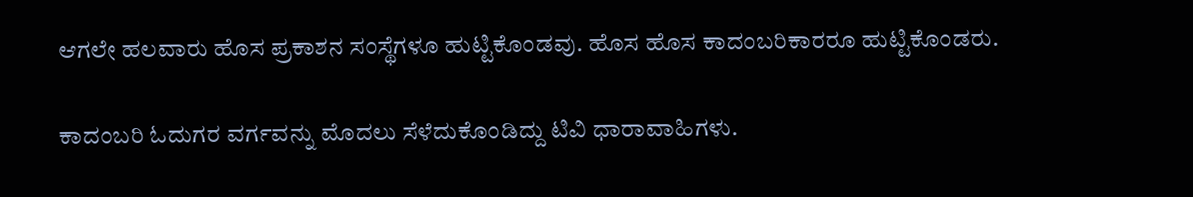ಆಗಲೇ ಹಲವಾರು ಹೊಸ ಪ್ರಕಾಶನ ಸಂಸ್ಥೆಗಳೂ ಹುಟ್ಟಿಕೊಂಡವು. ಹೊಸ ಹೊಸ ಕಾದಂಬರಿಕಾರರೂ ಹುಟ್ಟಿಕೊಂಡರು.

ಕಾದಂಬರಿ ಓದುಗರ ವರ್ಗವನ್ನು ಮೊದಲು ಸೆಳೆದುಕೊಂಡಿದ್ದು ಟಿವಿ ಧಾರಾವಾಹಿಗಳು.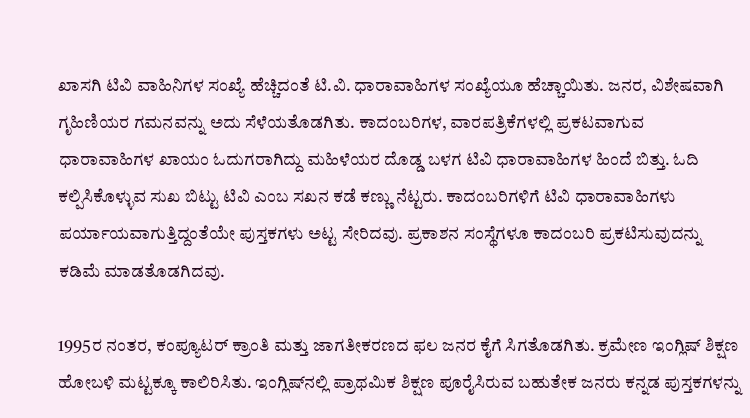ಖಾಸಗಿ ಟಿವಿ ವಾಹಿನಿಗಳ ಸಂಖ್ಯೆ ಹೆಚ್ಚಿದಂತೆ ಟಿ.ವಿ. ಧಾರಾವಾಹಿಗಳ ಸಂಖ್ಯೆಯೂ ಹೆಚ್ಚಾಯಿತು. ಜನರ, ವಿಶೇಷವಾಗಿ ಗೃಹಿಣಿಯರ ಗಮನವನ್ನು ಅದು ಸೆಳೆಯತೊಡಗಿತು. ಕಾದಂಬರಿಗಳ, ವಾರಪತ್ರಿಕೆಗಳಲ್ಲಿ ಪ್ರಕಟವಾಗುವ ಧಾರಾವಾಹಿಗಳ ಖಾಯಂ ಓದುಗರಾಗಿದ್ದು ಮಹಿಳೆಯರ ದೊಡ್ಡ ಬಳಗ ಟಿವಿ ಧಾರಾವಾಹಿಗಳ ಹಿಂದೆ ಬಿತ್ತು. ಓದಿ ಕಲ್ಪಿಸಿಕೊಳ್ಳುವ ಸುಖ ಬಿಟ್ಟು ಟಿವಿ ಎಂಬ ಸಖನ ಕಡೆ ಕಣ್ಣು ನೆಟ್ಟರು. ಕಾದಂಬರಿಗಳಿಗೆ ಟಿವಿ ಧಾರಾವಾಹಿಗಳು ಪರ್ಯಾಯವಾಗುತ್ತಿದ್ದಂತೆಯೇ ಪುಸ್ತಕಗಳು ಅಟ್ಟ ಸೇರಿದವು. ಪ್ರಕಾಶನ ಸಂಸ್ಥೆಗಳೂ ಕಾದಂಬರಿ ಪ್ರಕಟಿಸುವುದನ್ನು ಕಡಿಮೆ ಮಾಡತೊಡಗಿದವು.

1995ರ ನಂತರ, ಕಂಪ್ಯೂಟರ್ ಕ್ರಾಂತಿ ಮತ್ತು ಜಾಗತೀಕರಣದ ಫಲ ಜನರ ಕೈಗೆ ಸಿಗತೊಡಗಿತು. ಕ್ರಮೇಣ ಇಂಗ್ಲಿಷ್ ಶಿಕ್ಷಣ ಹೋಬಳಿ ಮಟ್ಟಕ್ಕೂ ಕಾಲಿರಿಸಿತು. ಇಂಗ್ಲಿಷ್‌ನಲ್ಲಿ ಪ್ರಾಥಮಿಕ ಶಿಕ್ಷಣ ಪೂರೈಸಿರುವ ಬಹುತೇಕ ಜನರು ಕನ್ನಡ ಪುಸ್ತಕಗಳನ್ನು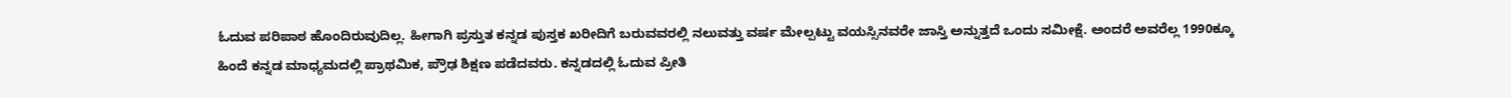ಓದುವ ಪರಿಪಾಠ ಹೊಂದಿರುವುದಿಲ್ಲ. ಹೀಗಾಗಿ ಪ್ರಸ್ತುತ ಕನ್ನಡ ಪುಸ್ತಕ ಖರೀದಿಗೆ ಬರುವವರಲ್ಲಿ ನಲುವತ್ತು ವರ್ಷ ಮೇಲ್ಪಟ್ಟು ವಯಸ್ಸಿನವರೇ ಜಾಸ್ತಿ ಅನ್ನುತ್ತದೆ ಒಂದು ಸಮೀಕ್ಷೆ. ಅಂದರೆ ಅವರೆಲ್ಲ 1990ಕ್ಕೂ ಹಿಂದೆ ಕನ್ನಡ ಮಾಧ್ಯಮದಲ್ಲಿ ಪ್ರಾಥಮಿಕ, ಪ್ರೌಢ ಶಿಕ್ಷಣ ಪಡೆದವರು. ಕನ್ನಡದಲ್ಲಿ ಓದುವ ಪ್ರೀತಿ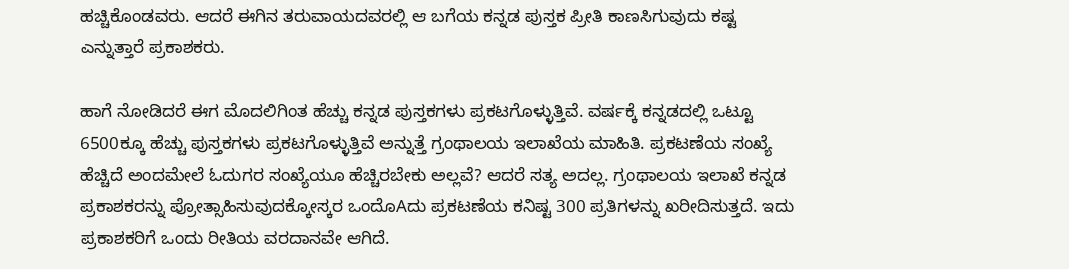ಹಚ್ಚಿಕೊಂಡವರು. ಆದರೆ ಈಗಿನ ತರುವಾಯದವರಲ್ಲಿ ಆ ಬಗೆಯ ಕನ್ನಡ ಪುಸ್ತಕ ಪ್ರೀತಿ ಕಾಣಸಿಗುವುದು ಕಷ್ಟ ಎನ್ನುತ್ತಾರೆ ಪ್ರಕಾಶಕರು.

ಹಾಗೆ ನೋಡಿದರೆ ಈಗ ಮೊದಲಿಗಿಂತ ಹೆಚ್ಚು ಕನ್ನಡ ಪುಸ್ತಕಗಳು ಪ್ರಕಟಗೊಳ್ಳುತ್ತಿವೆ. ವರ್ಷಕ್ಕೆ ಕನ್ನಡದಲ್ಲಿ ಒಟ್ಟೂ 6500ಕ್ಕೂ ಹೆಚ್ಚು ಪುಸ್ತಕಗಳು ಪ್ರಕಟಗೊಳ್ಳುತ್ತಿವೆ ಅನ್ನುತ್ತೆ ಗ್ರಂಥಾಲಯ ಇಲಾಖೆಯ ಮಾಹಿತಿ. ಪ್ರಕಟಣೆಯ ಸಂಖ್ಯೆ ಹೆಚ್ಚಿದೆ ಅಂದಮೇಲೆ ಓದುಗರ ಸಂಖ್ಯೆಯೂ ಹೆಚ್ಚಿರಬೇಕು ಅಲ್ಲವೆ? ಆದರೆ ಸತ್ಯ ಅದಲ್ಲ. ಗ್ರಂಥಾಲಯ ಇಲಾಖೆ ಕನ್ನಡ ಪ್ರಕಾಶಕರನ್ನು ಪ್ರೋತ್ಸಾಹಿಸುವುದಕ್ಕೋಸ್ಕರ ಒಂದೊAದು ಪ್ರಕಟಣೆಯ ಕನಿಷ್ಟ 300 ಪ್ರತಿಗಳನ್ನು ಖರೀದಿಸುತ್ತದೆ. ಇದು ಪ್ರಕಾಶಕರಿಗೆ ಒಂದು ರೀತಿಯ ವರದಾನವೇ ಆಗಿದೆ.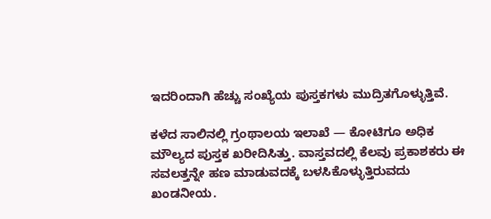ಇದರಿಂದಾಗಿ ಹೆಚ್ಚು ಸಂಖ್ಯೆಯ ಪುಸ್ತಕಗಳು ಮುದ್ರಿತಗೊಳ್ಳುತ್ತಿವೆ.

ಕಳೆದ ಸಾಲಿನಲ್ಲಿ ಗ್ರಂಥಾಲಯ ಇಲಾಖೆ — ಕೋಟಿಗೂ ಅಧಿಕ ಮೌಲ್ಯದ ಪುಸ್ತಕ ಖರೀದಿಸಿತ್ತು. ವಾಸ್ತವದಲ್ಲಿ ಕೆಲವು ಪ್ರಕಾಶಕರು ಈ ಸವಲತ್ತನ್ನೇ ಹಣ ಮಾಡುವದಕ್ಕೆ ಬಳಸಿಕೊಳ್ಳುತ್ತಿರುವದು ಖಂಡನೀಯ.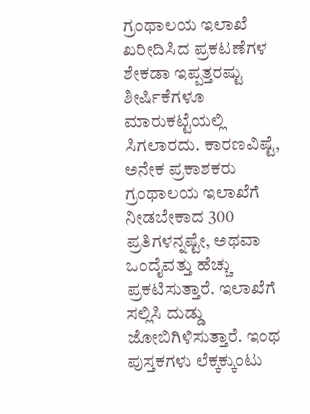ಗ್ರಂಥಾಲಯ ಇಲಾಖೆ ಖರೀದಿಸಿದ ಪ್ರಕಟಣೆಗಳ ಶೇಕಡಾ ಇಪ್ಪತ್ತರಷ್ಟು ಶೀರ್ಷಿಕೆಗಳೂ ಮಾರುಕಟ್ಟೆಯಲ್ಲಿ ಸಿಗಲಾರದು. ಕಾರಣವಿಷ್ಟೆ, ಅನೇಕ ಪ್ರಕಾಶಕರು ಗ್ರಂಥಾಲಯ ಇಲಾಖೆಗೆ ನೀಡಬೇಕಾದ 300 ಪ್ರತಿಗಳನ್ನಷ್ಟೇ, ಅಥವಾ ಒಂದೈವತ್ತು ಹೆಚ್ಚು ಪ್ರಕಟಿಸುತ್ತಾರೆ. ಇಲಾಖೆಗೆ ಸಲ್ಲಿಸಿ ದುಡ್ಡು ಜೋಬಿಗಿಳಿಸುತ್ತಾರೆ. ಇಂಥ ಪುಸ್ತಕಗಳು ಲೆಕ್ಕಕ್ಕುಂಟು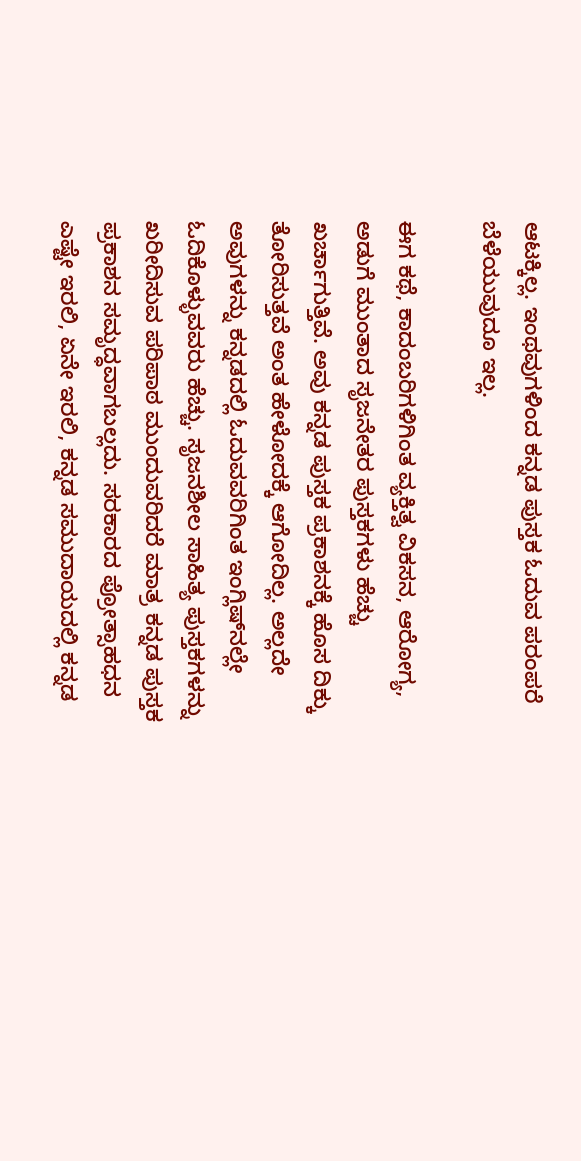ಆಟಕ್ಕಿಲ್ಲ. ಇಂಥವುಗಳಿಂದ ಕನ್ನಡ ಪುಸ್ತಕ ಓದುವ ಪರಂಪರೆ ಬೆಳೆಯುವುದೂ ಇಲ್ಲ.

ಈಗ ಕಥೆ, ಕಾದಂಬರಿಗಳಿಗಿಂತ ವ್ಯಕ್ತಿತ್ವ ವಿಕಸನ, ಆರೋಗ್ಯ, ಅಡುಗೆ ಮುಂತಾದ ಸೃಜನೇತರ ಪುಸ್ತಕಗಳು ಹೆಚ್ಚು ಖರ್ಚಾಗುತ್ತಿವೆ. ಅವು ಕನ್ನಡ ಪುಸ್ತಕ ಪ್ರಕಾಶನಕ್ಕೆ ಹೊಸ ದಿಕ್ಕು ತೋರಿಸುತ್ತವೆ ಅಂತ ಹೇಳೋದಕ್ಕೆ ಆಗೋದಿಲ್ಲ. ಅಲ್ಲದೇ ಅವುಗಳನ್ನು ಕನ್ನಡದಲ್ಲಿ ಓದುವವರಿಗಿಂತ ಇಂಗ್ಲಿಷ್‌ನಲ್ಲೇ ಓದಿಕೊಳ್ಳುವವರು ಹೆಚ್ಚು. ಸೃಜನಶೀಲ ಸಾಹಿತ್ಯ ಪುಸ್ತಕಗಳನ್ನು ಖರೀದಿಸುವ ಪರಿಪಾಠ ಮುಂದುವರಿದರೆ ಮಾತ್ರ ಕನ್ನಡ ಪುಸ್ತಕ ಪ್ರಕಾಶನ ಸಮೃದ್ಧವಾಗಬಲ್ಲದು. ಸರಕಾರದ ಪ್ರೋತ್ಸಾಹಧನ ಎಷ್ಟೇ ಇರಲಿ, ಏನೇ ಇರಲಿ, ಕನ್ನಡ ಸಮುದಾಯದಲ್ಲಿ ಕನ್ನಡ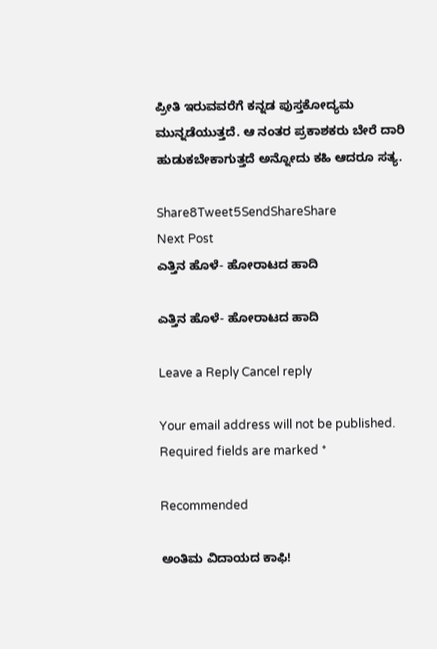ಪ್ರೀತಿ ಇರುವವರೆಗೆ ಕನ್ನಡ ಪುಸ್ತಕೋದ್ಯಮ ಮುನ್ನಡೆಯುತ್ತದೆ. ಆ ನಂತರ ಪ್ರಕಾಶಕರು ಬೇರೆ ದಾರಿ ಹುಡುಕಬೇಕಾಗುತ್ತದೆ ಅನ್ನೋದು ಕಹಿ ಆದರೂ ಸತ್ಯ.

Share8Tweet5SendShareShare
Next Post
ಎತ್ತಿನ ಹೊಳೆ- ಹೋರಾಟದ ಹಾದಿ

ಎತ್ತಿನ ಹೊಳೆ- ಹೋರಾಟದ ಹಾದಿ

Leave a Reply Cancel reply

Your email address will not be published. Required fields are marked *

Recommended

ಅಂತಿಮ ವಿದಾಯದ ಕಾಫಿ!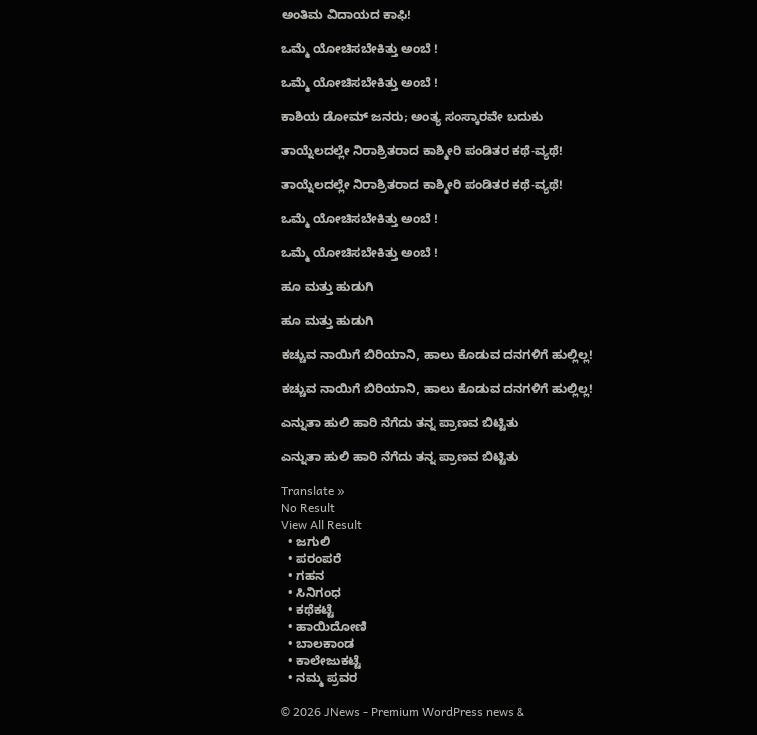ಅಂತಿಮ ವಿದಾಯದ ಕಾಫಿ!

ಒಮ್ಮೆ ಯೋಚಿಸಬೇಕಿತ್ತು ಅಂಬೆ !

ಒಮ್ಮೆ ಯೋಚಿಸಬೇಕಿತ್ತು ಅಂಬೆ !

ಕಾಶಿಯ ಡೋಮ್‌ ಜನರು; ಅಂತ್ಯ ಸಂಸ್ಕಾರವೇ ಬದುಕು

ತಾಯ್ನೆಲದಲ್ಲೇ ನಿರಾಶ್ರಿತರಾದ ಕಾಶ್ಮೀರಿ ಪಂಡಿತರ ಕಥೆ-ವ್ಯಥೆ!

ತಾಯ್ನೆಲದಲ್ಲೇ ನಿರಾಶ್ರಿತರಾದ ಕಾಶ್ಮೀರಿ ಪಂಡಿತರ ಕಥೆ-ವ್ಯಥೆ!

ಒಮ್ಮೆ ಯೋಚಿಸಬೇಕಿತ್ತು ಅಂಬೆ !

ಒಮ್ಮೆ ಯೋಚಿಸಬೇಕಿತ್ತು ಅಂಬೆ !

ಹೂ ಮತ್ತು ಹುಡುಗಿ

ಹೂ ಮತ್ತು ಹುಡುಗಿ

ಕಚ್ಚುವ ನಾಯಿಗೆ ಬಿರಿಯಾನಿ, ಹಾಲು ಕೊಡುವ ದನಗಳಿಗೆ ಹುಲ್ಲಿಲ್ಲ!

ಕಚ್ಚುವ ನಾಯಿಗೆ ಬಿರಿಯಾನಿ, ಹಾಲು ಕೊಡುವ ದನಗಳಿಗೆ ಹುಲ್ಲಿಲ್ಲ!

ಎನ್ನುತಾ ಹುಲಿ ಹಾರಿ ನೆಗೆದು ತನ್ನ ಪ್ರಾಣವ ಬಿಟ್ಟಿತು

ಎನ್ನುತಾ ಹುಲಿ ಹಾರಿ ನೆಗೆದು ತನ್ನ ಪ್ರಾಣವ ಬಿಟ್ಟಿತು

Translate »
No Result
View All Result
  • ಜಗುಲಿ
  • ಪರಂಪರೆ
  • ಗಹನ
  • ಸಿನಿಗಂಧ
  • ಕಥೆಕಟ್ಟೆ
  • ಹಾಯಿದೋಣಿ
  • ಬಾಲಕಾಂಡ
  • ಕಾಲೇಜುಕಟ್ಟೆ
  • ನಮ್ಮ ಪ್ರವರ

© 2026 JNews - Premium WordPress news &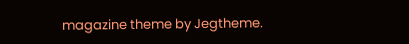magazine theme by Jegtheme.